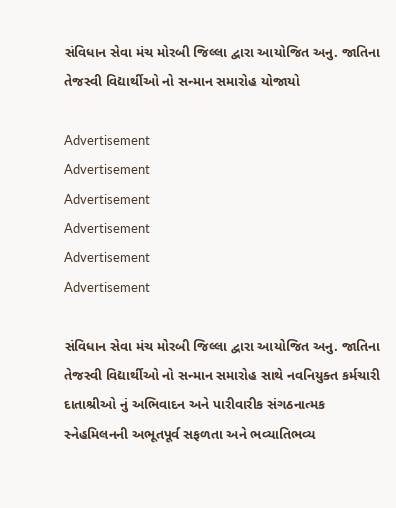સંવિધાન સેવા મંચ મોરબી જિલ્લા દ્વારા આયોજિત અનુ. જાતિના તેજસ્વી વિદ્યાર્થીઓ નો સન્માન સમારોહ યોજાયો

Advertisement
Advertisement
Advertisement
Advertisement
Advertisement
Advertisement

સંવિધાન સેવા મંચ મોરબી જિલ્લા દ્વારા આયોજિત અનુ. જાતિના તેજસ્વી વિદ્યાર્થીઓ નો સન્માન સમારોહ સાથે નવનિયુક્ત કર્મચારી દાતાશ્રીઓ નું અભિવાદન અને પારીવારીક સંગઠનાત્મક સ્નેહમિલનની અભૂતપૂર્વ સફળતા અને ભવ્યાતિભવ્ય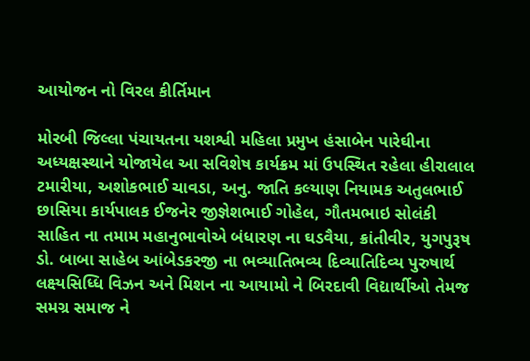આયોજન નો વિરલ કીર્તિમાન

મોરબી જિલ્લા પંચાયતના યશશ્વી મહિલા પ્રમુખ હંસાબેન પારેઘીના અધ્યક્ષસ્થાને યોજાયેલ આ સવિશેષ કાર્યક્રમ માં ઉપસ્થિત રહેલા હીરાલાલ ટમારીયા, અશોકભાઈ ચાવડા, અનુ. જાતિ કલ્યાણ નિયામક અતુલભાઈ છાસિયા કાર્યપાલક ઈજનેર જીજ્ઞેશભાઈ ગોહેલ, ગૌતમભાઇ સોલંકી સાહિત ના તમામ મહાનુભાવોએ બંધારણ ના ઘડવૈયા, ક્રાંતીવીર, યુગપુરૂષ ડો. બાબા સાહેબ આંબેડકરજી ના ભવ્યાતિભવ્ય દિવ્યાતિદિવ્ય પુરુષાર્થ લક્ષ્યસિધ્ધિ વિઝન અને મિશન ના આયામો ને બિરદાવી વિદ્યાર્થીઓ તેમજ સમગ્ર સમાજ ને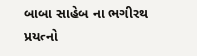બાબા સાહેબ ના ભગીરથ પ્રયત્નો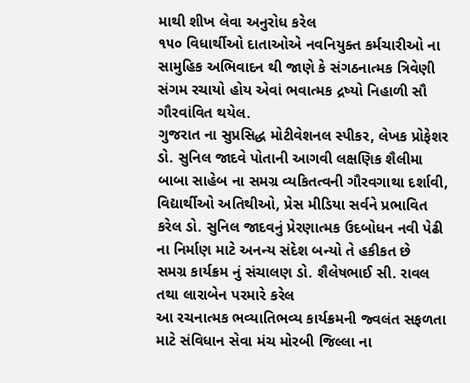માથી શીખ લેવા અનુરોધ કરેલ
૧૫૦ વિધાર્થીઓ દાતાઓએ નવનિયુક્ત કર્મચારીઓ ના સામુહિક અભિવાદન થી જાણે કે સંગઠનાત્મક ત્રિવેણી સંગમ રચાયો હોય એવાં ભવાત્મક દ્રષ્યો નિહાળી સૌ ગૌરવાંવિત થયેલ.
ગુજરાત ના સુપ્રસિદ્ધ મોટીવેશનલ સ્પીકર, લેખક પ્રોફેશર ડો. સુનિલ જાદવે પોતાની આગવી લક્ષણિક શૈલીમા બાબા સાહેબ ના સમગ્ર વ્યકિતત્વની ગૌરવગાથા દર્શાવી, વિદ્યાર્થીઓ અતિથીઓ, પ્રેસ મીડિયા સર્વને પ્રભાવિત કરેલ ડો. સુનિલ જાદવનું પ્રેરણાત્મક ઉદબોધન નવી પેઢી ના નિર્માણ માટે અનન્ય સંદેશ બન્યો તે હકીકત છે
સમગ્ર કાર્યક્રમ નું સંચાલણ ડો. શૈલેષભાઈ સી. રાવલ તથા લારાબેન પરમારે કરેલ
આ રચનાત્મક ભવ્યાતિભવ્ય કાર્યક્રમની જ્વલંત સફળતા માટે સંવિધાન સેવા મંચ મોરબી જિલ્લા ના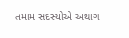તમામ સદસ્યોએ અથાગ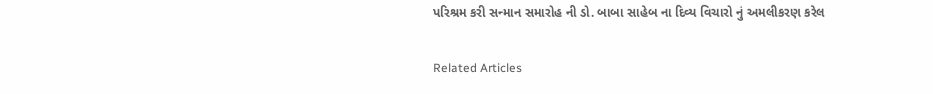પરિશ્રમ કરી સન્માન સમારોહ ની ડો. બાબા સાહેબ ના દિવ્ય વિચારો નું અમલીકરણ કરેલ

Related Articles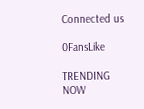Connected us

0FansLike

TRENDING NOW